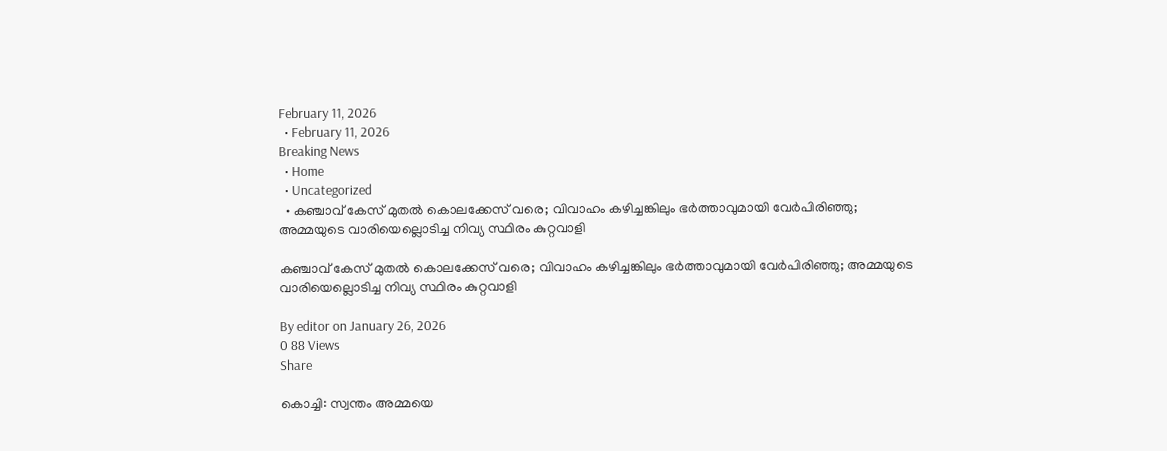February 11, 2026
  • February 11, 2026
Breaking News
  • Home
  • Uncategorized
  • കഞ്ചാവ് കേസ് മുതല്‍ കൊലക്കേസ് വരെ; വിവാഹം കഴിച്ചങ്കിലും ഭര്‍ത്താവുമായി വേര്‍പിരിഞ്ഞു; അമ്മയുടെ വാരിയെല്ലൊടിച്ച നിവ്യ സ്ഥിരം കുറ്റവാളി

കഞ്ചാവ് കേസ് മുതല്‍ കൊലക്കേസ് വരെ; വിവാഹം കഴിച്ചങ്കിലും ഭര്‍ത്താവുമായി വേര്‍പിരിഞ്ഞു; അമ്മയുടെ വാരിയെല്ലൊടിച്ച നിവ്യ സ്ഥിരം കുറ്റവാളി

By editor on January 26, 2026
0 88 Views
Share

കൊച്ചി: സ്വന്തം അമ്മയെ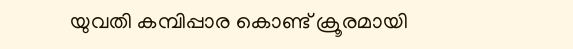യുവതി കമ്പിപ്പാര കൊണ്ട് ക്രൂരമായി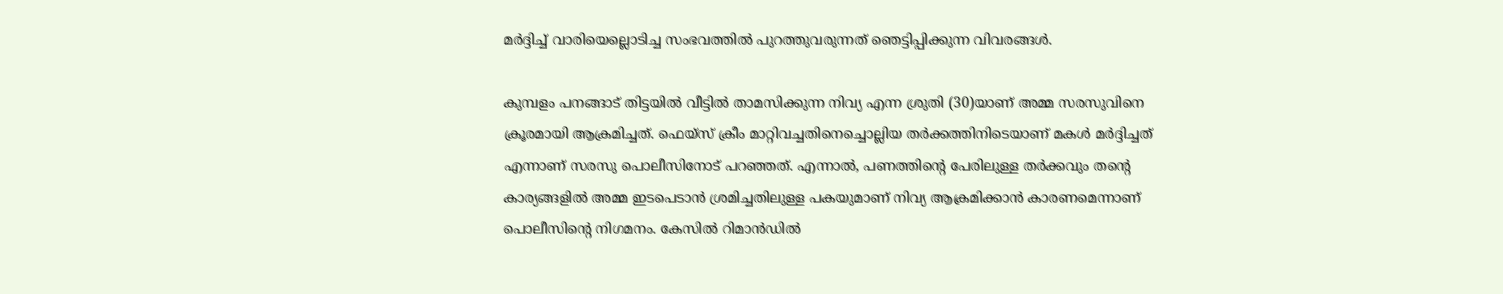മർദ്ദിച്ച്‌ വാരിയെല്ലൊടിച്ച സംഭവത്തില്‍ പുറത്തുവരുന്നത് ഞെട്ടിപ്പിക്കുന്ന വിവരങ്ങള്‍.

കുമ്പളം പനങ്ങാട് തിട്ടയില്‍ വീട്ടില്‍ താമസിക്കുന്ന നിവ്യ എന്ന ശ്രുതി (30)യാണ് അമ്മ സരസുവിനെ ക്രൂരമായി ആക്രമിച്ചത്. ഫെയ്സ് ക്രീം മാറ്റിവച്ചതിനെച്ചൊല്ലിയ തർക്കത്തിനിടെയാണ് മകള്‍ മർദ്ദിച്ചത് എന്നാണ് സരസു പൊലീസിനോട് പറഞ്ഞത്. എന്നാല്‍, പണത്തിന്റെ പേരിലുള്ള തർക്കവും തന്റെ കാര്യങ്ങളില്‍ അമ്മ ഇടപെടാൻ ശ്രമിച്ചതിലുള്ള പകയുമാണ് നിവ്യ ആക്രമിക്കാൻ കാരണമെന്നാണ് പൊലീസിന്റെ നിഗമനം. കേസില്‍ റിമാൻഡില്‍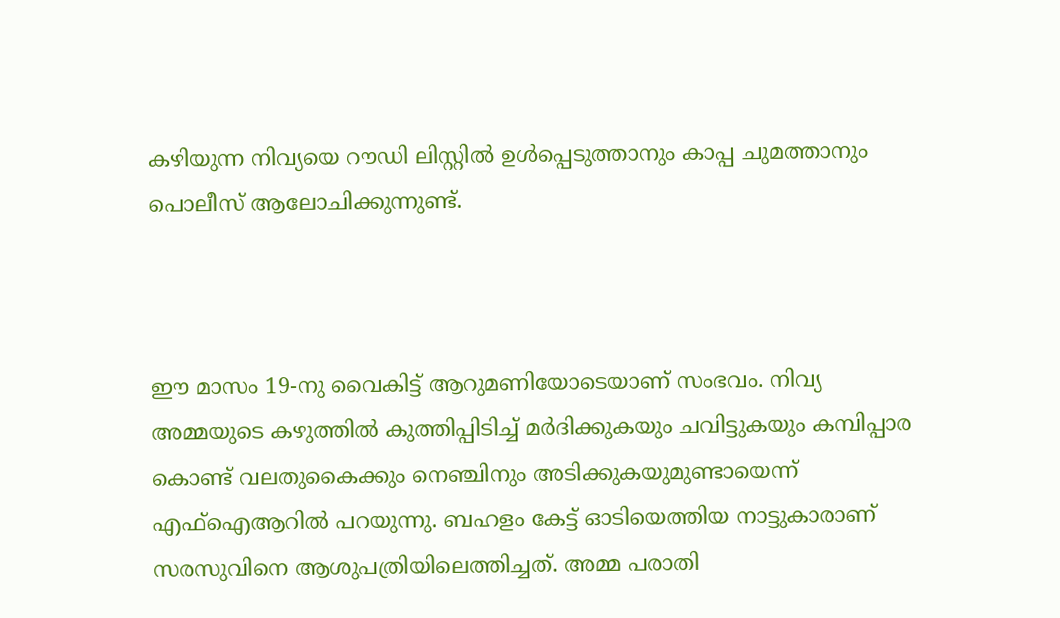കഴിയുന്ന നിവ്യയെ റൗഡി ലിസ്റ്റില്‍ ഉള്‍പ്പെടുത്താനും കാപ്പ ചുമത്താനും പൊലീസ് ആലോചിക്കുന്നുണ്ട്.



ഈ മാസം 19-നു വൈകിട്ട് ആറുമണിയോടെയാണ് സംഭവം. നിവ്യ അമ്മയുടെ കഴുത്തില്‍ കുത്തിപ്പിടിച്ച്‌ മർദിക്കുകയും ചവിട്ടുകയും കമ്പിപ്പാര കൊണ്ട് വലതുകൈക്കും നെഞ്ചിനും അടിക്കുകയുമുണ്ടായെന്ന് എഫ്‌ഐആറില്‍ പറയുന്നു. ബഹളം കേട്ട് ഓടിയെത്തിയ നാട്ടുകാരാണ് സരസുവിനെ ആശുപത്രിയിലെത്തിച്ചത്. അമ്മ പരാതി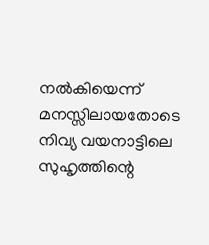നല്‍കിയെന്ന് മനസ്സിലായതോടെ നിവ്യ വയനാട്ടിലെ സുഹൃത്തിന്റെ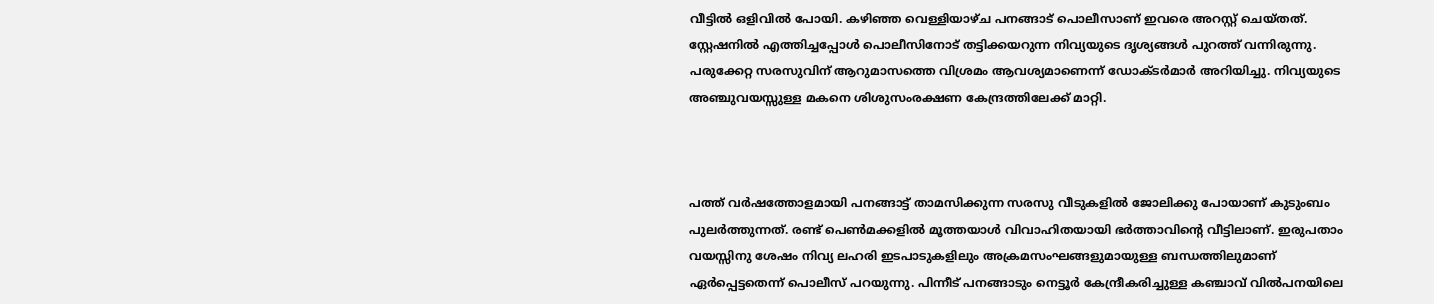വീട്ടില്‍ ഒളിവില്‍ പോയി. കഴിഞ്ഞ വെള്ളിയാഴ്ച പനങ്ങാട് പൊലീസാണ് ഇവരെ അറസ്റ്റ് ചെയ്തത്. സ്റ്റേഷനില്‍ എത്തിച്ചപ്പോള്‍ പൊലീസിനോട് തട്ടിക്കയറുന്ന നിവ്യയുടെ ദൃശ്യങ്ങള്‍ പുറത്ത് വന്നിരുന്നു. പരുക്കേറ്റ സരസുവിന് ആറുമാസത്തെ വിശ്രമം ആവശ്യമാണെന്ന് ഡോക്ടർമാർ അറിയിച്ചു. നിവ്യയുടെ അഞ്ചുവയസ്സുള്ള മകനെ ശിശുസംരക്ഷണ കേന്ദ്രത്തിലേക്ക് മാറ്റി.



പത്ത് വർഷത്തോളമായി പനങ്ങാട്ട് താമസിക്കുന്ന സരസു വീടുകളില്‍ ജോലിക്കു പോയാണ് കുടുംബം പുലർത്തുന്നത്. രണ്ട് പെണ്‍മക്കളില്‍ മൂത്തയാള്‍ വിവാഹിതയായി ഭർത്താവിന്റെ വീട്ടിലാണ്. ഇരുപതാം വയസ്സിനു ശേഷം നിവ്യ ലഹരി ഇടപാടുകളിലും അക്രമസംഘങ്ങളുമായുള്ള ബന്ധത്തിലുമാണ് ഏർപ്പെട്ടതെന്ന് പൊലീസ് പറയുന്നു. പിന്നീട് പനങ്ങാടും നെട്ടൂർ കേന്ദ്രീകരിച്ചുള്ള കഞ്ചാവ് വില്‍പനയിലെ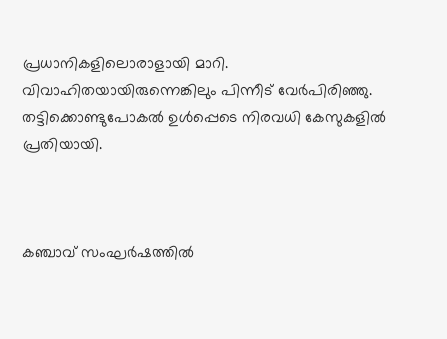പ്രധാനികളിലൊരാളായി മാറി. വിവാഹിതയായിരുന്നെങ്കിലും പിന്നീട് വേർപിരിഞ്ഞു. തട്ടിക്കൊണ്ടുപോകല്‍ ഉള്‍പ്പെടെ നിരവധി കേസുകളില്‍ പ്രതിയായി.



കഞ്ചാവ് സംഘർഷത്തില്‍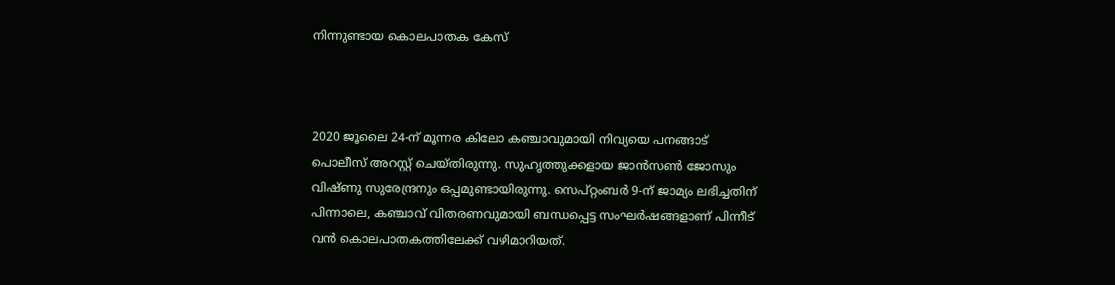നിന്നുണ്ടായ കൊലപാതക കേസ്



2020 ജൂലൈ 24-ന് മൂന്നര കിലോ കഞ്ചാവുമായി നിവ്യയെ പനങ്ങാട് പൊലീസ് അറസ്റ്റ് ചെയ്തിരുന്നു. സുഹൃത്തുക്കളായ ജാൻസണ്‍ ജോസും വിഷ്ണു സുരേന്ദ്രനും ഒപ്പമുണ്ടായിരുന്നു. സെപ്റ്റംബർ 9-ന് ജാമ്യം ലഭിച്ചതിന് പിന്നാലെ, കഞ്ചാവ് വിതരണവുമായി ബന്ധപ്പെട്ട സംഘർഷങ്ങളാണ് പിന്നീട് വൻ കൊലപാതകത്തിലേക്ക് വഴിമാറിയത്.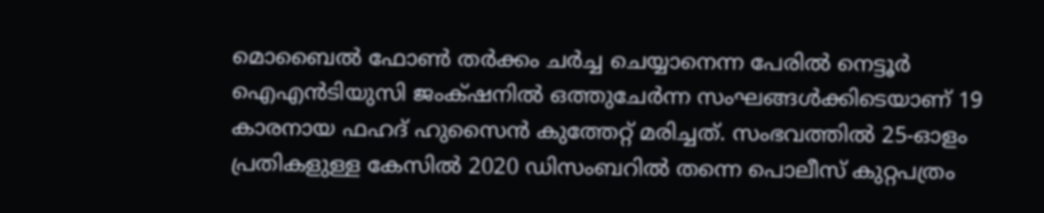മൊബൈല്‍ ഫോണ്‍ തർക്കം ചർച്ച ചെയ്യാനെന്ന പേരില്‍ നെട്ടൂർ ഐഎൻടിയുസി ജംക്‌ഷനില്‍ ഒത്തുചേർന്ന സംഘങ്ങള്‍ക്കിടെയാണ് 19 കാരനായ ഫഹദ് ഹുസൈൻ കുത്തേറ്റ് മരിച്ചത്. സംഭവത്തില്‍ 25-ഓളം പ്രതികളുള്ള കേസില്‍ 2020 ഡിസംബറില്‍ തന്നെ പൊലീസ് കുറ്റപത്രം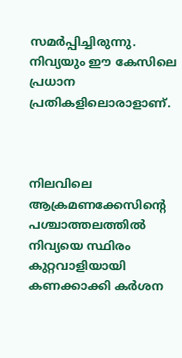സമർപ്പിച്ചിരുന്നു. നിവ്യയും ഈ കേസിലെ പ്രധാന പ്രതികളിലൊരാളാണ്.



നിലവിലെ ആക്രമണക്കേസിന്റെ പശ്ചാത്തലത്തില്‍ നിവ്യയെ സ്ഥിരം കുറ്റവാളിയായി കണക്കാക്കി കർശന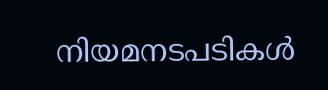നിയമനടപടികള്‍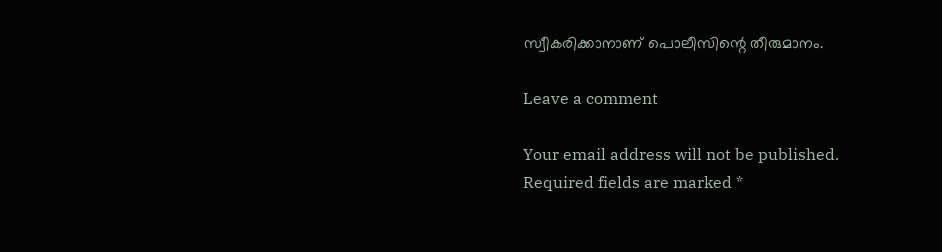സ്വീകരിക്കാനാണ് പൊലീസിന്റെ തീരുമാനം.

Leave a comment

Your email address will not be published. Required fields are marked *